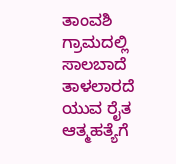ತಾಂವಶಿ ಗ್ರಾಮದಲ್ಲಿ ಸಾಲಬಾದೆ ತಾಳಲಾರದೆ ಯುವ ರೈತ ಆತ್ಮಹತ್ಯೆಗೆ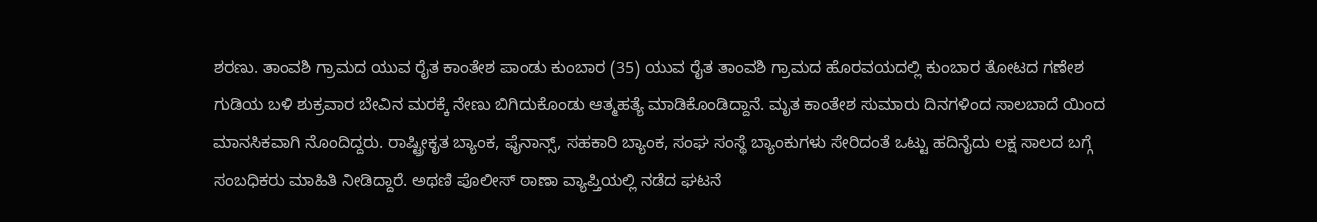ಶರಣು. ತಾಂವಶಿ ಗ್ರಾಮದ ಯುವ ರೈತ ಕಾಂತೇಶ ಪಾಂಡು ಕುಂಬಾರ (35) ಯುವ ರೈತ ತಾಂವಶಿ ಗ್ರಾಮದ ಹೊರವಯದಲ್ಲಿ ಕುಂಬಾರ ತೋಟದ ಗಣೇಶ ಗುಡಿಯ ಬಳಿ ಶುಕ್ರವಾರ ಬೇವಿನ ಮರಕ್ಕೆ ನೇಣು ಬಿಗಿದುಕೊಂಡು ಆತ್ಮಹತ್ಯೆ ಮಾಡಿಕೊಂಡಿದ್ದಾನೆ. ಮೃತ ಕಾಂತೇಶ ಸುಮಾರು ದಿನಗಳಿಂದ ಸಾಲಬಾದೆ ಯಿಂದ ಮಾನಸಿಕವಾಗಿ ನೊಂದಿದ್ದರು. ರಾಷ್ಟ್ರೀಕೃತ ಬ್ಯಾಂಕ, ಫೈನಾನ್ಸ್, ಸಹಕಾರಿ ಬ್ಯಾಂಕ, ಸಂಘ ಸಂಸ್ಥೆ ಬ್ಯಾಂಕುಗಳು ಸೇರಿದಂತೆ ಒಟ್ಟು ಹದಿನೈದು ಲಕ್ಷ ಸಾಲದ ಬಗ್ಗೆ ಸಂಬಧಿಕರು ಮಾಹಿತಿ ನೀಡಿದ್ದಾರೆ. ಅಥಣಿ ಪೊಲೀಸ್ ಠಾಣಾ ವ್ಯಾಪ್ತಿಯಲ್ಲಿ ನಡೆದ ಘಟನೆ